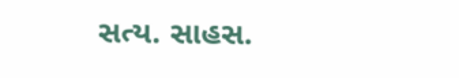સત્ય. સાહસ.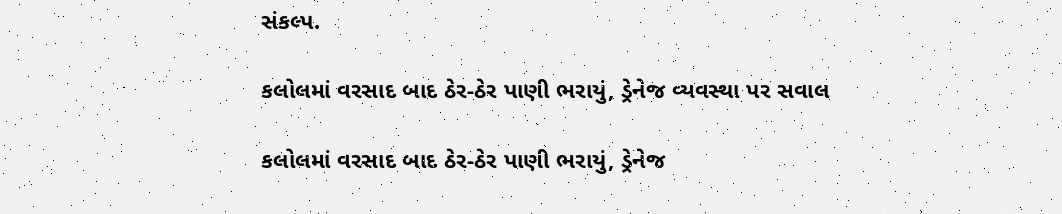સંકલ્પ.

કલોલમાં વરસાદ બાદ ઠેર-ઠેર પાણી ભરાયું, ડ્રેનેજ વ્યવસ્થા પર સવાલ

કલોલમાં વરસાદ બાદ ઠેર-ઠેર પાણી ભરાયું, ડ્રેનેજ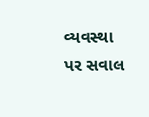વ્યવસ્થા પર સવાલ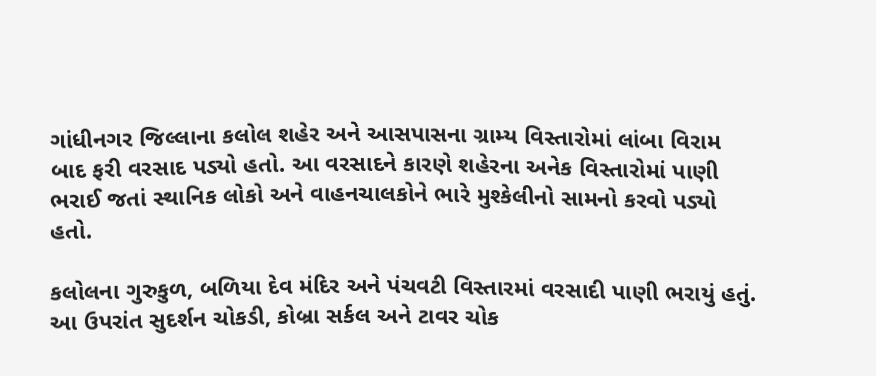ગાંધીનગર જિલ્લાના કલોલ શહેર અને આસપાસના ગ્રામ્ય વિસ્તારોમાં લાંબા વિરામ બાદ ફરી વરસાદ પડ્યો હતો. આ વરસાદને કારણે શહેરના અનેક વિસ્તારોમાં પાણી ભરાઈ જતાં સ્થાનિક લોકો અને વાહનચાલકોને ભારે મુશ્કેલીનો સામનો કરવો પડ્યો હતો.

કલોલના ગુરુકુળ, બળિયા દેવ મંદિર અને પંચવટી વિસ્તારમાં વરસાદી પાણી ભરાયું હતું. આ ઉપરાંત સુદર્શન ચોકડી, કોબ્રા સર્કલ અને ટાવર ચોક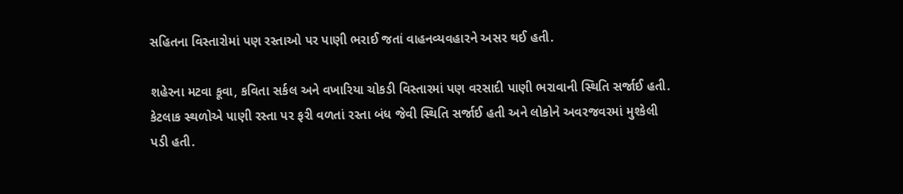સહિતના વિસ્તારોમાં પણ રસ્તાઓ પર પાણી ભરાઈ જતાં વાહનવ્યવહારને અસર થઈ હતી.

શહેરના મટવા કૂવા, કવિતા સર્કલ અને વખારિયા ચોકડી વિસ્તારમાં પણ વરસાદી પાણી ભરાવાની સ્થિતિ સર્જાઈ હતી. કેટલાક સ્થળોએ પાણી રસ્તા પર ફરી વળતાં રસ્તા બંધ જેવી સ્થિતિ સર્જાઈ હતી અને લોકોને અવરજવરમાં મુશ્કેલી પડી હતી.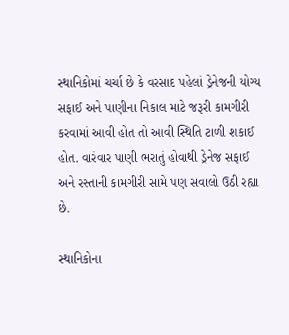સ્થાનિકોમાં ચર્ચા છે કે વરસાદ પહેલાં ડ્રેનેજની યોગ્ય સફાઈ અને પાણીના નિકાલ માટે જરૂરી કામગીરી કરવામાં આવી હોત તો આવી સ્થિતિ ટાળી શકાઈ હોત. વારંવાર પાણી ભરાતું હોવાથી ડ્રેનેજ સફાઈ અને રસ્તાની કામગીરી સામે પણ સવાલો ઉઠી રહ્યા છે.

સ્થાનિકોના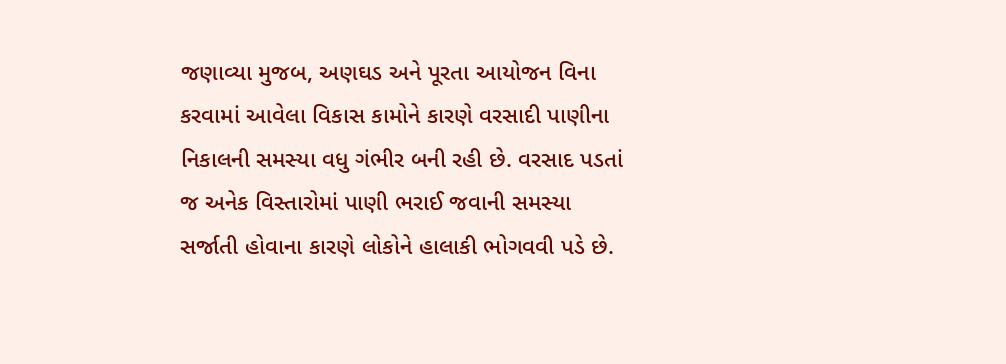જણાવ્યા મુજબ, અણઘડ અને પૂરતા આયોજન વિના કરવામાં આવેલા વિકાસ કામોને કારણે વરસાદી પાણીના નિકાલની સમસ્યા વધુ ગંભીર બની રહી છે. વરસાદ પડતાં જ અનેક વિસ્તારોમાં પાણી ભરાઈ જવાની સમસ્યા સર્જાતી હોવાના કારણે લોકોને હાલાકી ભોગવવી પડે છે.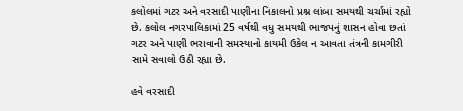કલોલમાં ગટર અને વરસાદી પાણીના નિકાલનો પ્રશ્ન લાંબા સમયથી ચર્ચામાં રહ્યો છે. કલોલ નગરપાલિકામાં 25 વર્ષથી વધુ સમયથી ભાજપનું શાસન હોવા છતાં ગટર અને પાણી ભરાવાની સમસ્યાનો કાયમી ઉકેલ ન આવતા તંત્રની કામગીરી સામે સવાલો ઉઠી રહ્યા છે.

હવે વરસાદી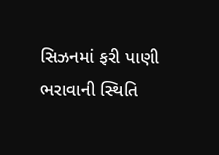સિઝનમાં ફરી પાણી ભરાવાની સ્થિતિ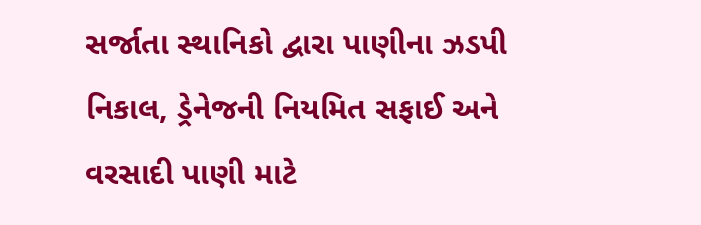સર્જાતા સ્થાનિકો દ્વારા પાણીના ઝડપી નિકાલ, ડ્રેનેજની નિયમિત સફાઈ અને વરસાદી પાણી માટે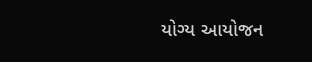યોગ્ય આયોજન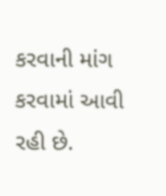કરવાની માંગ કરવામાં આવી રહી છે.